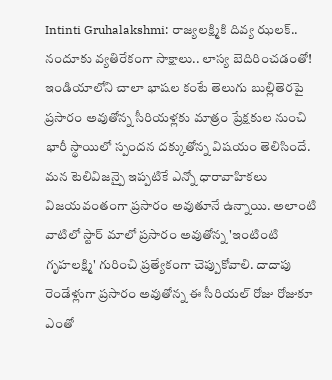Intinti Gruhalakshmi: రాజ్యలక్ష్మికి దివ్య ఝలక్.. నందూకు వ్యతిరేకంగా సాక్షాలు.. లాస్య బెదిరించడంతో!
ఇండియాలోని చాలా భాషల కంటే తెలుగు బుల్లితెరపై ప్రసారం అవుతోన్న సీరియళ్లకు మాత్రం ప్రేక్షకుల నుంచి భారీ స్థాయిలో స్పందన దక్కుతోన్న విషయం తెలిసిందే. మన టెలివిజన్పై ఇప్పటికే ఎన్నో ధారావాహికలు విజయవంతంగా ప్రసారం అవుతూనే ఉన్నాయి. అలాంటి వాటిలో స్టార్ మాలో ప్రసారం అవుతోన్న 'ఇంటింటి గృహలక్ష్మి' గురించి ప్రత్యేకంగా చెప్పుకోవాలి. దాదాపు రెండేళ్లుగా ప్రసారం అవుతోన్న ఈ సీరియల్ రోజు రోజుకూ ఎంతో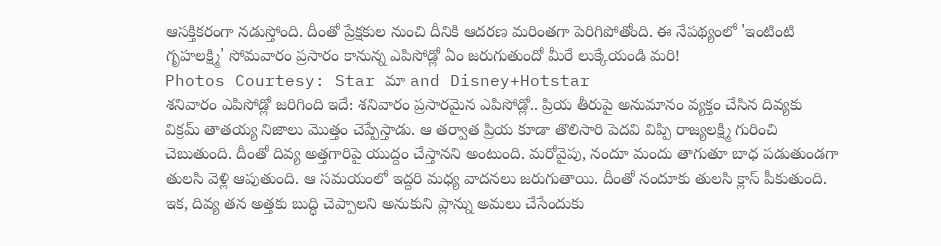ఆసక్తికరంగా నడుస్తోంది. దీంతో ప్రేక్షకుల నుంచి దీనికి ఆదరణ మరింతగా పెరిగిపోతోంది. ఈ నేపథ్యంలో 'ఇంటింటి గృహలక్ష్మి' సోమవారం ప్రసారం కానున్న ఎపిసోడ్లో ఏం జరుగుతుందో మీరే లుక్కేయండి మరి!
Photos Courtesy: Star మా and Disney+Hotstar
శనివారం ఎపిసోడ్లో జరిగింది ఇదే: శనివారం ప్రసారమైన ఎపిసోడ్లో.. ప్రియ తీరుపై అనుమానం వ్యక్తం చేసిన దివ్యకు విక్రమ్ తాతయ్య నిజాలు మొత్తం చెప్పేస్తాడు. ఆ తర్వాత ప్రియ కూడా తొలిసారి పెదవి విప్పి రాజ్యలక్ష్మి గురించి చెబుతుంది. దీంతో దివ్య అత్తగారిపై యుద్దం చేస్తానని అంటుంది. మరోవైపు, నందూ మందు తాగుతూ బాధ పడుతుండగా తులసి వెళ్లి ఆపుతుంది. ఆ సమయంలో ఇద్దరి మధ్య వాదనలు జరుగుతాయి. దీంతో నందూకు తులసి క్లాస్ పీకుతుంది. ఇక, దివ్య తన అత్తకు బుద్ధి చెప్పాలని అనుకుని ప్లాన్ను అమలు చేసేందుకు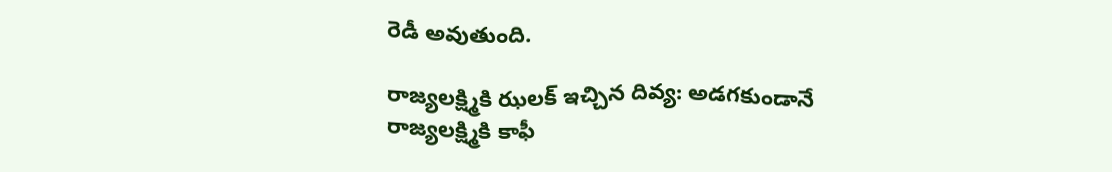రెడీ అవుతుంది.

రాజ్యలక్ష్మికి ఝలక్ ఇచ్చిన దివ్య: అడగకుండానే రాజ్యలక్ష్మికి కాఫీ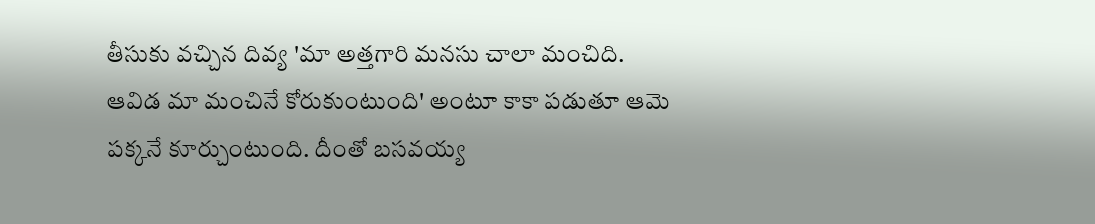తీసుకు వచ్చిన దివ్య 'మా అత్తగారి మనసు చాలా మంచిది. ఆవిడ మా మంచినే కోరుకుంటుంది' అంటూ కాకా పడుతూ ఆమె పక్కనే కూర్చుంటుంది. దీంతో బసవయ్య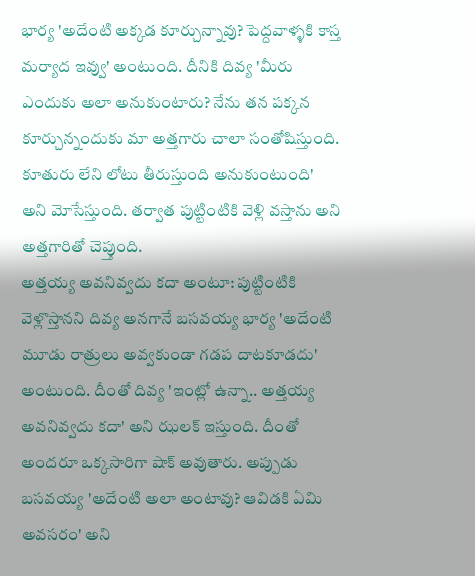భార్య 'అదేంటి అక్కడ కూర్చున్నావు? పెద్దవాళ్ళకి కాస్త మర్యాద ఇవ్వు' అంటుంది. దీనికి దివ్య 'మీరు ఎందుకు అలా అనుకుంటారు? నేను తన పక్కన కూర్చున్నందుకు మా అత్తగారు చాలా సంతోషిస్తుంది. కూతురు లేని లోటు తీరుస్తుంది అనుకుంటుంది' అని మోసేస్తుంది. తర్వాత పుట్టింటికి వెళ్లి వస్తాను అని అత్తగారితో చెప్తుంది.
అత్తయ్య అవనివ్వదు కదా అంటూ: పుట్టింటికి వెళ్లొస్తానని దివ్య అనగానే బసవయ్య భార్య 'అదేంటి మూడు రాత్రులు అవ్వకుండా గడప దాటకూడదు' అంటుంది. దీంతో దివ్య 'ఇంట్లో ఉన్నా.. అత్తయ్య అవనివ్వదు కదా' అని ఝలక్ ఇస్తుంది. దీంతో అందరూ ఒక్కసారిగా షాక్ అవుతారు. అప్పుడు బసవయ్య 'అదేంటి అలా అంటావు? ఆవిడకి ఏమి అవసరం' అని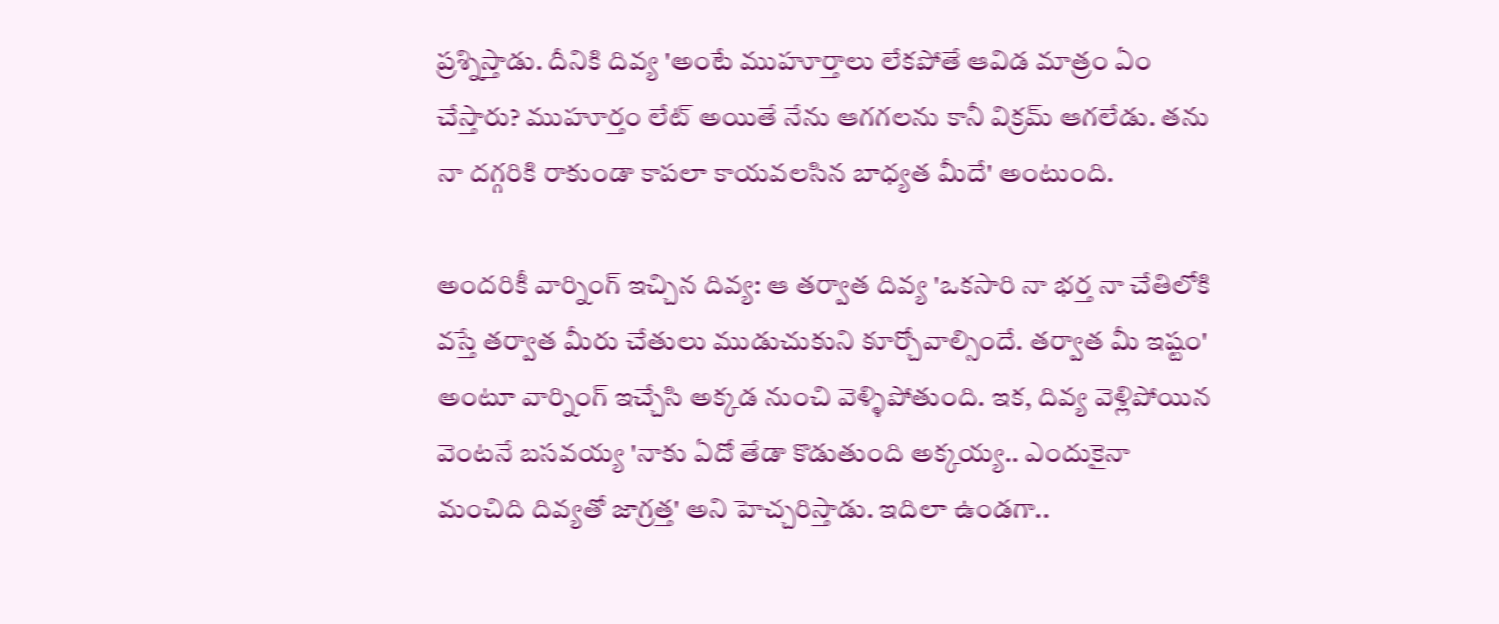ప్రశ్నిస్తాడు. దీనికి దివ్య 'అంటే ముహూర్తాలు లేకపోతే ఆవిడ మాత్రం ఏం చేస్తారు? ముహూర్తం లేట్ అయితే నేను ఆగగలను కానీ విక్రమ్ ఆగలేడు. తను నా దగ్గరికి రాకుండా కాపలా కాయవలసిన బాధ్యత మీదే' అంటుంది.

అందరికీ వార్నింగ్ ఇచ్చిన దివ్య: ఆ తర్వాత దివ్య 'ఒకసారి నా భర్త నా చేతిలోకి వస్తే తర్వాత మీరు చేతులు ముడుచుకుని కూర్చోవాల్సిందే. తర్వాత మీ ఇష్టం' అంటూ వార్నింగ్ ఇచ్చేసి అక్కడ నుంచి వెళ్ళిపోతుంది. ఇక, దివ్య వెళ్లిపోయిన వెంటనే బసవయ్య 'నాకు ఏదో తేడా కొడుతుంది అక్కయ్య.. ఎందుకైనా మంచిది దివ్యతో జాగ్రత్త' అని హెచ్చరిస్తాడు. ఇదిలా ఉండగా..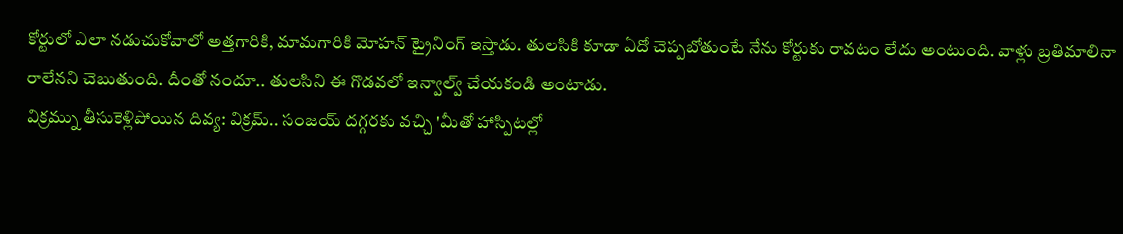కోర్టులో ఎలా నడుచుకోవాలో అత్తగారికి, మామగారికి మోహన్ ట్రైనింగ్ ఇస్తాడు. తులసికి కూడా ఏదో చెప్పబోతుంటే నేను కోర్టుకు రావటం లేదు అంటుంది. వాళ్లు బ్రతిమాలినా రాలేనని చెబుతుంది. దీంతో నందూ.. తులసిని ఈ గొడవలో ఇన్వాల్వ్ చేయకండి అంటాడు.
విక్రమ్ను తీసుకెళ్లిపోయిన దివ్య: విక్రమ్.. సంజయ్ దగ్గరకు వచ్చి 'మీతో హాస్పిటల్లో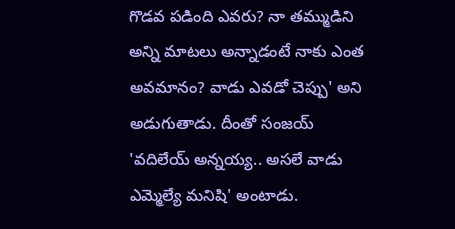గొడవ పడింది ఎవరు? నా తమ్ముడిని అన్ని మాటలు అన్నాడంటే నాకు ఎంత అవమానం? వాడు ఎవడో చెప్పు' అని అడుగుతాడు. దీంతో సంజయ్ 'వదిలేయ్ అన్నయ్య.. అసలే వాడు ఎమ్మెల్యే మనిషి' అంటాడు.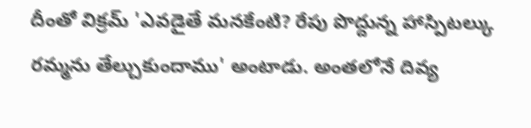దీంతో విక్రమ్ 'ఎవడైతే మనకేంటి? రేపు పొద్దున్న హాస్పిటల్కు రమ్మను తేల్చుకుందాము' అంటాడు. అంతలోనే దివ్య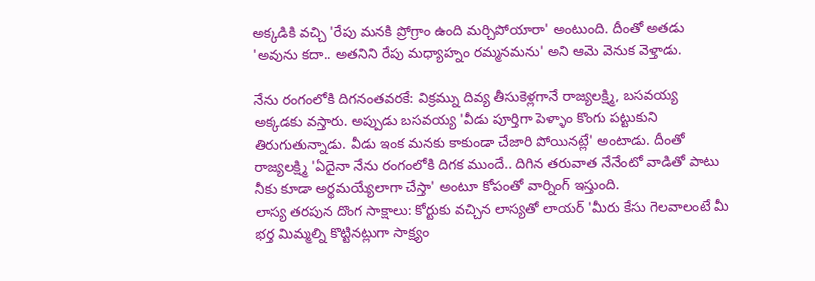అక్కడికి వచ్చి 'రేపు మనకి ప్రోగ్రాం ఉంది మర్చిపోయారా' అంటుంది. దీంతో అతడు 'అవును కదా.. అతనిని రేపు మధ్యాహ్నం రమ్మనమను' అని ఆమె వెనుక వెళ్తాడు.

నేను రంగంలోకి దిగనంతవరకే: విక్రమ్ను దివ్య తీసుకెళ్లగానే రాజ్యలక్ష్మి, బసవయ్య అక్కడకు వస్తారు. అప్పుడు బసవయ్య 'వీడు పూర్తిగా పెళ్ళాం కొంగు పట్టుకుని తిరుగుతున్నాడు. వీడు ఇంక మనకు కాకుండా చేజారి పోయినట్లే' అంటాడు. దీంతో రాజ్యలక్ష్మి 'ఏదైనా నేను రంగంలోకి దిగక ముందే.. దిగిన తరువాత నేనేంటో వాడితో పాటు నీకు కూడా అర్థమయ్యేలాగా చేస్తా' అంటూ కోపంతో వార్నింగ్ ఇస్తుంది.
లాస్య తరపున దొంగ సాక్షాలు: కోర్టుకు వచ్చిన లాస్యతో లాయర్ 'మీరు కేసు గెలవాలంటే మీ భర్త మిమ్మల్ని కొట్టినట్లుగా సాక్ష్యం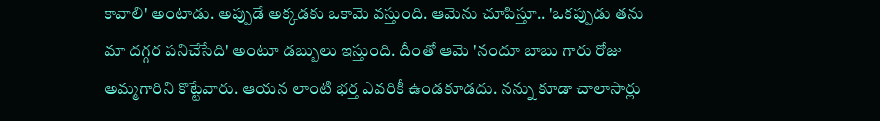కావాలి' అంటాడు. అప్పుడే అక్కడకు ఒకామె వస్తుంది. ఆమెను చూపిస్తూ.. 'ఒకప్పుడు తను మా దగ్గర పనిచేసేది' అంటూ డబ్బులు ఇస్తుంది. దీంతో ఆమె 'నందూ బాబు గారు రోజు అమ్మగారిని కొట్టేవారు. ఆయన లాంటి భర్త ఎవరికీ ఉండకూడదు. నన్ను కూడా చాలాసార్లు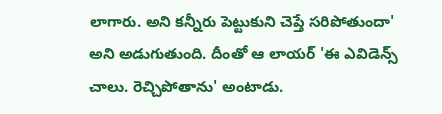లాగారు. అని కన్నీరు పెట్టుకుని చెప్తే సరిపోతుందా' అని అడుగుతుంది. దీంతో ఆ లాయర్ 'ఈ ఎవిడెన్స్ చాలు. రెచ్చిపోతాను' అంటాడు.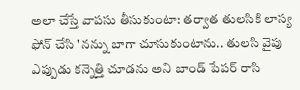అలా చేస్తే వాపసు తీసుకుంటా: తర్వాత తులసికి లాస్య ఫోన్ చేసి 'నన్ను బాగా చూసుకుంటాను.. తులసి వైపు ఎప్పుడు కన్నెత్తి చూడను అని బాండ్ పేపర్ రాసి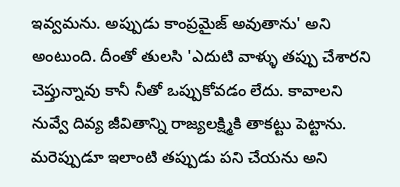ఇవ్వమను. అప్పుడు కాంప్రమైజ్ అవుతాను' అని అంటుంది. దీంతో తులసి 'ఎదుటి వాళ్ళు తప్పు చేశారని చెప్తున్నావు కానీ నీతో ఒప్పుకోవడం లేదు. కావాలని నువ్వే దివ్య జీవితాన్ని రాజ్యలక్ష్మికి తాకట్టు పెట్టాను. మరెప్పుడూ ఇలాంటి తప్పుడు పని చేయను అని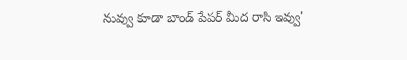నువ్వు కూడా బాండ్ పేపర్ మీద రాసి ఇవ్వు'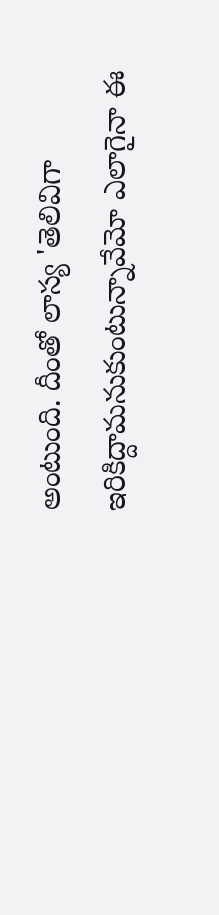అంటుంది. దీంతో లాస్య 'తెలివిగా ఇరికిద్దామనుకుంటున్నావేమో ఎలాగైనా ఈ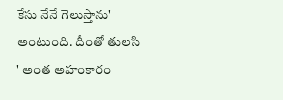కేసు నేనే గెలుస్తాను' అంటుంది. దీంతో తులసి ' అంత అహంకారం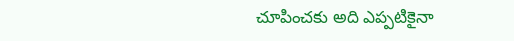చూపించకు అది ఎప్పటికైనా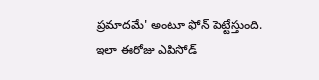ప్రమాదమే' అంటూ ఫోన్ పెట్టేస్తుంది. ఇలా ఈరోజు ఎపిసోడ్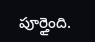పూర్తైంది.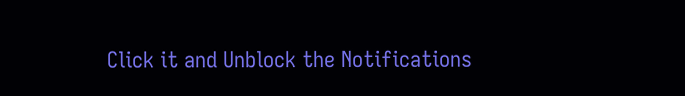Click it and Unblock the Notifications